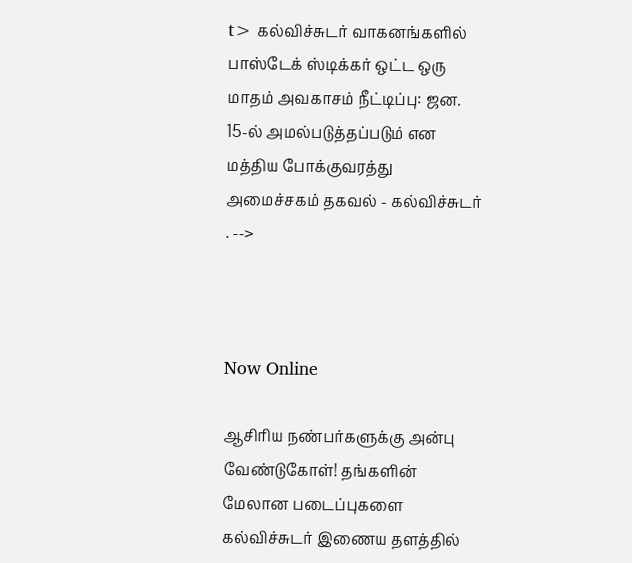t> கல்விச்சுடர் வாகனங்களில் பாஸ்டேக் ஸ்டிக்கர் ஒட்ட ஒரு மாதம் அவகாசம் நீட்டிப்பு: ஜன. 15-ல் அமல்படுத்தப்படும் என மத்திய போக்குவரத்து அமைச்சகம் தகவல் - கல்விச்சுடர் . -->



Now Online

ஆசிரிய நண்பர்களுக்கு அன்பு வேண்டுகோள்! தங்களின் மேலான படைப்புகளை கல்விச்சுடர் இணைய தளத்தில்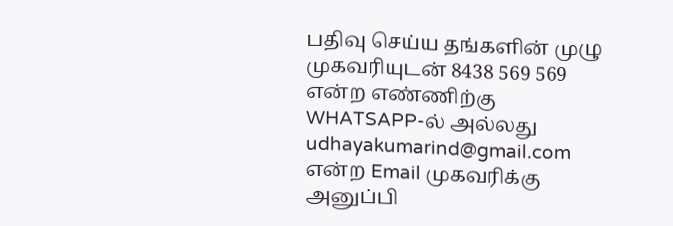பதிவு செய்ய தங்களின் முழு முகவரியுடன் 8438 569 569 என்ற எண்ணிற்கு WHATSAPP-ல் அல்லது udhayakumarind@gmail.com என்ற Email முகவரிக்கு அனுப்பி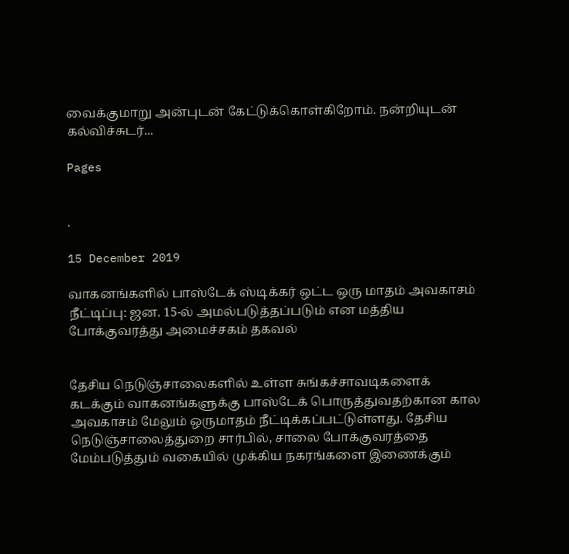வைக்குமாறு அன்புடன் கேட்டுக்கொள்கிறோம். நன்றியுடன் கல்விச்சுடர்...

Pages


.

15 December 2019

வாகனங்களில் பாஸ்டேக் ஸ்டிக்கர் ஒட்ட ஒரு மாதம் அவகாசம் நீட்டிப்பு: ஜன. 15-ல் அமல்படுத்தப்படும் என மத்திய போக்குவரத்து அமைச்சகம் தகவல்


தேசிய நெடுஞ்சாலைகளில் உள்ள சுங்கச்சாவடிகளைக் கடக்கும் வாகனங்களுக்கு பாஸ்டேக் பொருத்துவதற்கான கால அவகாசம் மேலும் ஒருமாதம் நீட்டிக்கப்பட்டுள்ளது. தேசிய நெடுஞ்சாலைத்துறை சார்பில், சாலை போக்குவரத்தை மேம்படுத்தும் வகையில் முக்கிய நகரங்களை இணைக்கும்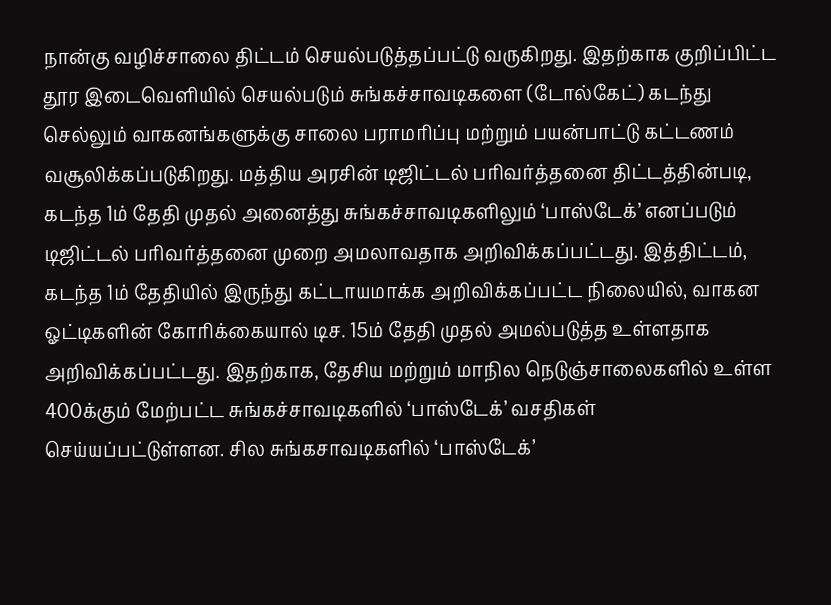நான்கு வழிச்சாலை திட்டம் செயல்படுத்தப்பட்டு வருகிறது. இதற்காக குறிப்பிட்ட தூர இடைவெளியில் செயல்படும் சுங்கச்சாவடிகளை (டோல்கேட்) கடந்து செல்லும் வாகனங்களுக்கு சாலை பராமரிப்பு மற்றும் பயன்பாட்டு கட்டணம் வசூலிக்கப்படுகிறது. மத்திய அரசின் டிஜிட்டல் பரிவர்த்தனை திட்டத்தின்படி, கடந்த 1ம் தேதி முதல் அனைத்து சுங்கச்சாவடிகளிலும் ‘பாஸ்டேக்’ எனப்படும் டிஜிட்டல் பரிவர்த்தனை முறை அமலாவதாக அறிவிக்கப்பட்டது. இத்திட்டம், கடந்த 1ம் தேதியில் இருந்து கட்டாயமாக்க அறிவிக்கப்பட்ட நிலையில், வாகன ஓட்டிகளின் கோரிக்கையால் டிச. 15ம் தேதி முதல் அமல்படுத்த உள்ளதாக அறிவிக்கப்பட்டது. இதற்காக, தேசிய மற்றும் மாநில நெடுஞ்சாலைகளில் உள்ள 400க்கும் மேற்பட்ட சுங்கச்சாவடிகளில் ‘பாஸ்டேக்’ வசதிகள் செய்யப்பட்டுள்ளன. சில சுங்கசாவடிகளில் ‘பாஸ்டேக்’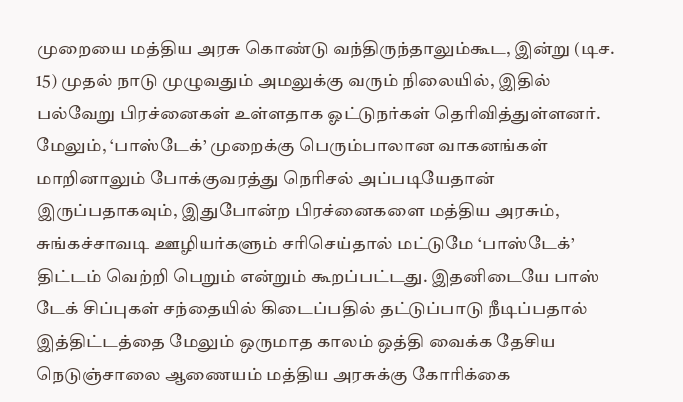முறையை மத்திய அரசு கொண்டு வந்திருந்தாலும்கூட, இன்று (டிச. 15) முதல் நாடு முழுவதும் அமலுக்கு வரும் நிலையில், இதில் பல்வேறு பிரச்னைகள் உள்ளதாக ஓட்டுநர்கள் தெரிவித்துள்ளனர். மேலும், ‘பாஸ்டேக்’ முறைக்கு பெரும்பாலான வாகனங்கள் மாறினாலும் போக்குவரத்து நெரிசல் அப்படியேதான் இருப்பதாகவும், இதுபோன்ற பிரச்னைகளை மத்திய அரசும், சுங்கச்சாவடி ஊழியர்களும் சரிசெய்தால் மட்டுமே ‘பாஸ்டேக்’ திட்டம் வெற்றி பெறும் என்றும் கூறப்பட்டது. இதனிடையே பாஸ் டேக் சிப்புகள் சந்தையில் கிடைப்பதில் தட்டுப்பாடு நீடிப்பதால் இத்திட்டத்தை மேலும் ஒருமாத காலம் ஒத்தி வைக்க தேசிய நெடுஞ்சாலை ஆணையம் மத்திய அரசுக்கு கோரிக்கை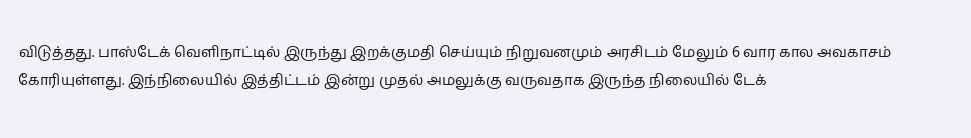விடுத்தது. பாஸ்டேக் வெளிநாட்டில் இருந்து இறக்குமதி செய்யும் நிறுவனமும் அரசிடம் மேலும் 6 வார கால அவகாசம் கோரியுள்ளது. இந்நிலையில் இத்திட்டம் இன்று முதல் அமலுக்கு வருவதாக இருந்த நிலையில் டேக்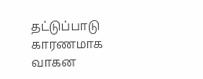தட்டுப்பாடு காரணமாக வாகன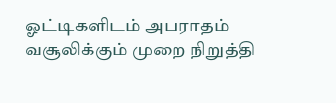ஓட்டிகளிடம் அபராதம் வசூலிக்கும் முறை நிறுத்தி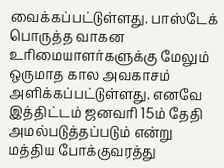வைக்கப்பட்டுள்ளது. பாஸ்டேக் பொருத்த வாகன உரிமையாளர்களுக்கு மேலும் ஒருமாத கால அவகாசம் அளிக்கப்பட்டுள்ளது. எனவே இத்திட்டம் ஜனவரி 15ம் தேதி அமல்படுத்தப்படும் என்று மத்திய போக்குவரத்து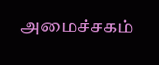அமைச்சகம்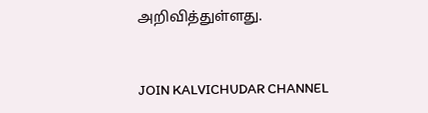அறிவித்துள்ளது.


JOIN KALVICHUDAR CHANNEL